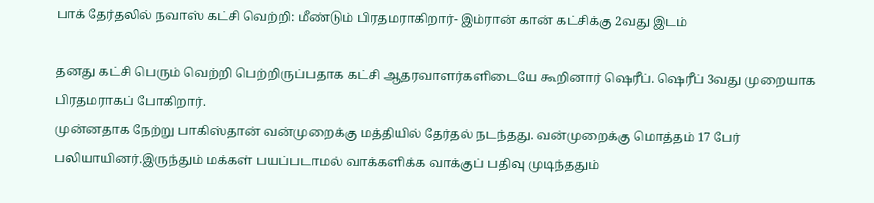பாக் தேர்தலில் நவாஸ் கட்சி வெற்றி: மீண்டும் பிரதமராகிறார்- இம்ரான் கான் கட்சிக்கு 2வது இடம்

தனது கட்சி பெரும் வெற்றி பெற்றிருப்பதாக கட்சி ஆதரவாளர்களிடையே கூறினார் ஷெரீப். ஷெரீப் 3வது முறையாக பிரதமராகப் போகிறார்.
முன்னதாக நேற்று பாகிஸ்தான் வன்முறைக்கு மத்தியில் தேர்தல் நடந்தது. வன்முறைக்கு மொத்தம் 17 பேர் பலியாயினர்.இருந்தும் மக்கள் பயப்படாமல் வாக்களிக்க வாக்குப் பதிவு முடிந்ததும்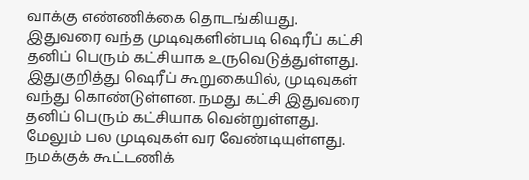வாக்கு எண்ணிக்கை தொடங்கியது.
இதுவரை வந்த முடிவுகளின்படி ஷெரீப் கட்சி தனிப் பெரும் கட்சியாக உருவெடுத்துள்ளது. இதுகுறித்து ஷெரீப் கூறுகையில், முடிவுகள் வந்து கொண்டுள்ளன. நமது கட்சி இதுவரை தனிப் பெரும் கட்சியாக வென்றுள்ளது. மேலும் பல முடிவுகள் வர வேண்டியுள்ளது. நமக்குக் கூட்டணிக்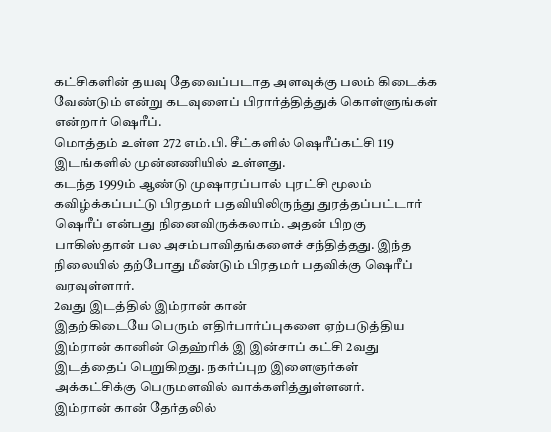கட்சிகளின் தயவு தேவைப்படாத அளவுக்கு பலம் கிடைக்க வேண்டும் என்று கடவுளைப் பிரார்த்தித்துக் கொள்ளுங்கள் என்றார் ஷெரீப்.
மொத்தம் உள்ள 272 எம்.பி. சீட்களில் ஷெரீப்கட்சி 119 இடங்களில் முன்னணியில் உள்ளது.
கடந்த 1999ம் ஆண்டு முஷாரப்பால் புரட்சி மூலம் கவிழ்க்கப்பட்டு பிரதமர் பதவியிலிருந்து துரத்தப்பட்டார் ஷெரீப் என்பது நினைவிருக்கலாம். அதன் பிறகு பாகிஸ்தான் பல அசம்பாவிதங்களைச் சந்தித்தது. இந்த நிலையில் தற்போது மீண்டும் பிரதமர் பதவிக்கு ஷெரீப் வரவுள்ளார்.
2வது இடத்தில் இம்ரான் கான்
இதற்கிடையே பெரும் எதிர்பார்ப்புகளை ஏற்படுத்திய இம்ரான் கானின் தெஹ்ரிக் இ இன்சாப் கட்சி 2வது இடத்தைப் பெறுகிறது. நகர்ப்புற இளைஞர்கள் அக்கட்சிக்கு பெருமளவில் வாக்களித்துள்ளனர்.
இம்ரான் கான் தேர்தலில்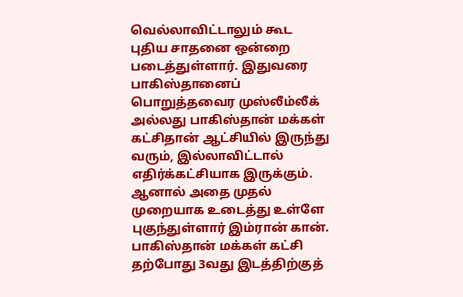வெல்லாவிட்டாலும் கூட புதிய சாதனை ஒன்றை படைத்துள்ளார். இதுவரை பாகிஸ்தானைப் பொறுத்தவைர முஸ்லீம்லீக் அல்லது பாகிஸ்தான் மக்கள் கட்சிதான் ஆட்சியில் இருந்து வரும், இல்லாவிட்டால் எதிர்க்கட்சியாக இருக்கும். ஆனால் அதை முதல் முறையாக உடைத்து உள்ளே புகுந்துள்ளார் இம்ரான் கான்.
பாகிஸ்தான் மக்கள் கட்சி தற்போது 3வது இடத்திற்குத்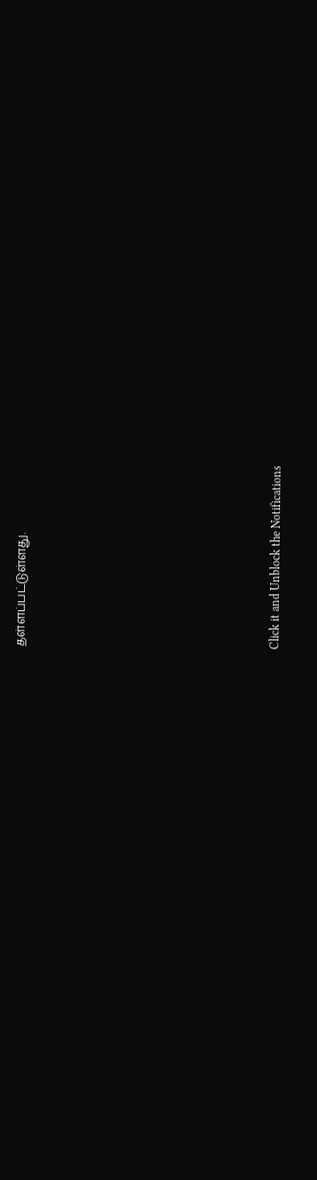தள்ளப்பட்டுள்ளது.












Click it and Unblock the Notifications